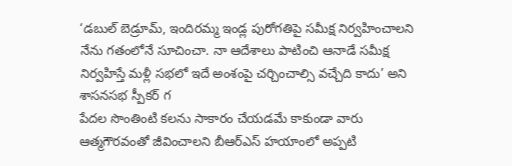‘డబుల్ బెడ్రూమ్, ఇందిరమ్మ ఇండ్ల పురోగతిపై సమీక్ష నిర్వహించాలని నేను గతంలోనే సూచించా. నా ఆదేశాలు పాటించి ఆనాడే సమీక్ష నిర్వహిస్తే మళ్లీ సభలో ఇదే అంశంపై చర్చించాల్సి వచ్చేది కాదు’ అని శాసనసభ స్పీకర్ గ
పేదల సొంతింటి కలను సాకారం చేయడమే కాకుండా వారు ఆత్మగౌరవంతో జీవించాలని బీఆర్ఎస్ హయాంలో అప్పటి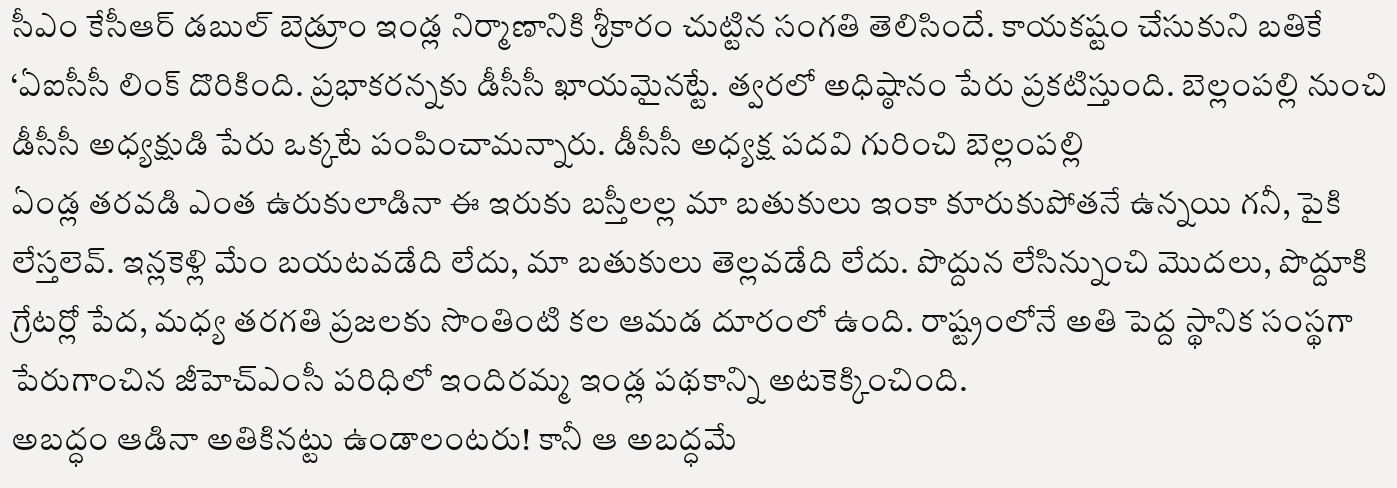సీఎం కేసీఆర్ డబుల్ బెడ్రూం ఇండ్ల నిర్మాణానికి శ్రీకారం చుట్టిన సంగతి తెలిసిందే. కాయకష్టం చేసుకుని బతికే
‘ఏఐసీసీ లింక్ దొరికింది. ప్రభాకరన్నకు డీసీసీ ఖాయమైనట్టే. త్వరలో అధిష్ఠానం పేరు ప్రకటిస్తుంది. బెల్లంపల్లి నుంచి డీసీసీ అధ్యక్షుడి పేరు ఒక్కటే పంపించామన్నారు. డీసీసీ అధ్యక్ష పదవి గురించి బెల్లంపల్లి
ఏండ్ల తరవడి ఎంత ఉరుకులాడినా ఈ ఇరుకు బస్తీలల్ల మా బతుకులు ఇంకా కూరుకుపోతనే ఉన్నయి గనీ, పైకి లేస్తలెవ్. ఇన్లకెళ్లి మేం బయటవడేది లేదు, మా బతుకులు తెల్లవడేది లేదు. పొద్దున లేసిన్నుంచి మొదలు, పొద్దూకి
గ్రేటర్లో పేద, మధ్య తరగతి ప్రజలకు సొంతింటి కల ఆమడ దూరంలో ఉంది. రాష్ట్రంలోనే అతి పెద్ద స్థానిక సంస్థగా పేరుగాంచిన జీహెచ్ఎంసీ పరిధిలో ఇందిరమ్మ ఇండ్ల పథకాన్ని అటకెక్కించింది.
అబద్ధం ఆడినా అతికినట్టు ఉండాలంటరు! కానీ ఆ అబద్ధమే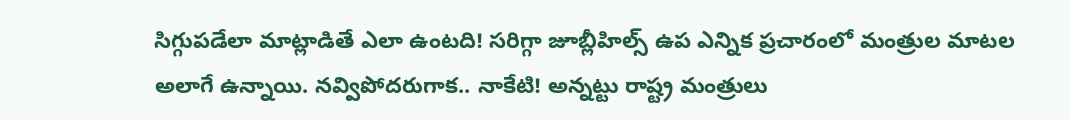సిగ్గుపడేలా మాట్లాడితే ఎలా ఉంటది! సరిగ్గా జూబ్లీహిల్స్ ఉప ఎన్నిక ప్రచారంలో మంత్రుల మాటల అలాగే ఉన్నాయి. నవ్విపోదరుగాక.. నాకేటి! అన్నట్టు రాష్ట్ర మంత్రులు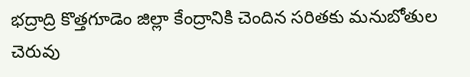భద్రాద్రి కొత్తగూడెం జిల్లా కేంద్రానికి చెందిన సరితకు మనుబోతుల చెరువు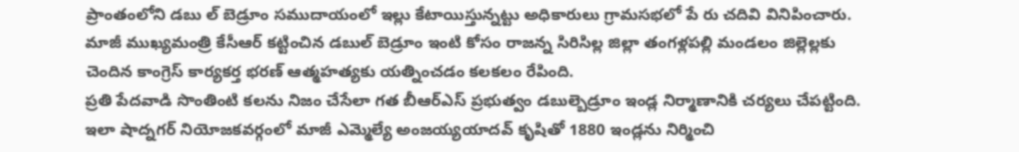ప్రాంతంలోని డబు ల్ బెడ్రూం సముదాయంలో ఇల్లు కేటాయిస్తున్నట్టు అధికారులు గ్రామసభలో పే రు చదివి వినిపించారు.
మాజీ ముఖ్యమంత్రి కేసీఆర్ కట్టించిన డబుల్ బెడ్రూం ఇంటి కోసం రాజన్న సిరిసిల్ల జిల్లా తంగళ్లపల్లి మండలం జిల్లెల్లకు చెందిన కాంగ్రెస్ కార్యకర్త భరణ్ ఆత్మహత్యకు యత్నించడం కలకలం రేపింది.
ప్రతి పేదవాడి సొంతింటి కలను నిజం చేసేలా గత బీఆర్ఎస్ ప్రభుత్వం డబుల్బెడ్రూం ఇండ్ల నిర్మాణానికి చర్యలు చేపట్టింది. ఇలా షాద్నగర్ నియోజకవర్గంలో మాజీ ఎమ్మెల్యే అంజయ్యయాదవ్ కృషితో 1880 ఇండ్లను నిర్మించి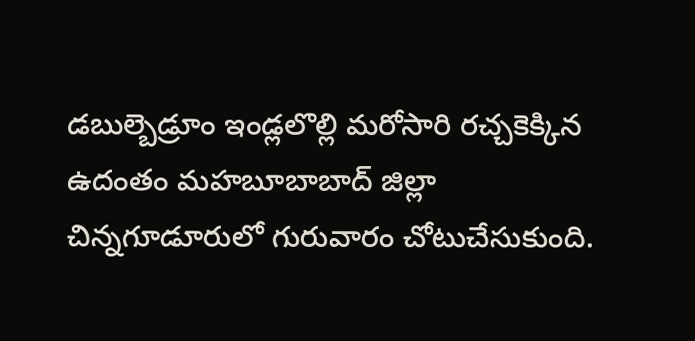డబుల్బెడ్రూం ఇండ్లలొల్లి మరోసారి రచ్చకెక్కిన ఉదంతం మహబూబాబాద్ జిల్లా చిన్నగూడూరులో గురువారం చోటుచేసుకుంది.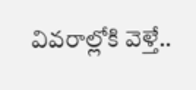వివరాల్లోకి వెళ్తే..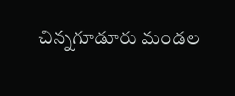చిన్నగూడూరు మండల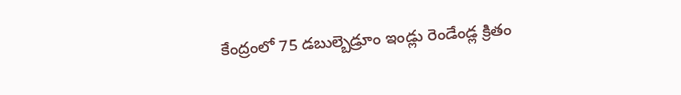కేంద్రంలో 75 డబుల్బెడ్రూం ఇండ్లు రెండేండ్ల క్రితం